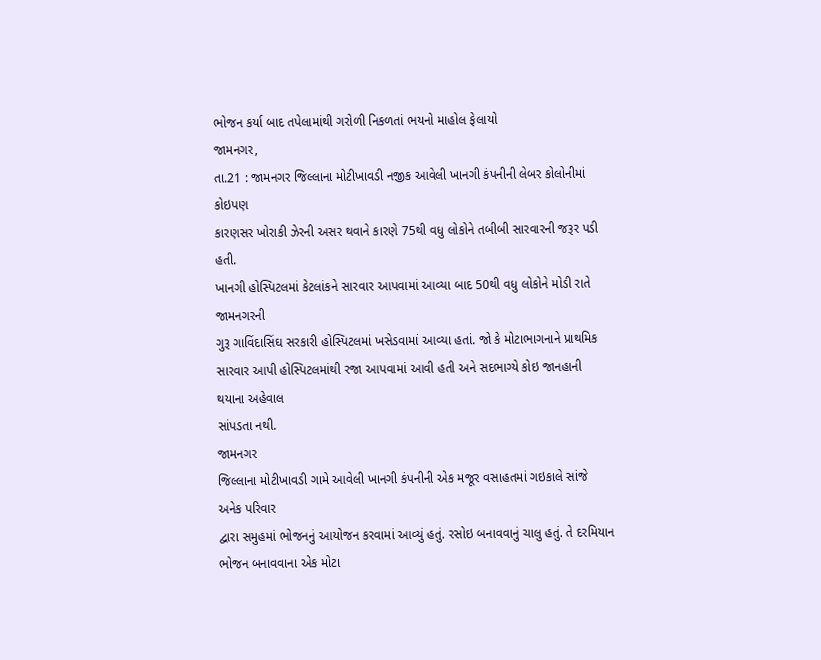ભોજન કર્યા બાદ તપેલામાંથી ગરોળી નિકળતાં ભયનો માહોલ ફેલાયો
જામનગર,
તા.21 : જામનગર જિલ્લાના મોટીખાવડી નજીક આવેલી ખાનગી કંપનીની લેબર કોલોનીમાં કોઇપણ
કારણસર ખોરાકી ઝેરની અસર થવાને કારણે 75થી વધુ લોકોને તબીબી સારવારની જરૂર પડી હતી.
ખાનગી હોસ્પિટલમાં કેટલાંકને સારવાર આપવામાં આવ્યા બાદ 50થી વધુ લોકોને મોડી રાતે જામનગરની
ગુરૂ ગાવિંદાસિંઘ સરકારી હોસ્પિટલમાં ખસેડવામાં આવ્યા હતાં. જો કે મોટાભાગનાને પ્રાથમિક
સારવાર આપી હોસ્પિટલમાંથી રજા આપવામાં આવી હતી અને સદભાગ્યે કોઇ જાનહાની થયાના અહેવાલ
સાંપડતા નથી.
જામનગર
જિલ્લાના મોટીખાવડી ગામે આવેલી ખાનગી કંપનીની એક મજૂર વસાહતમાં ગઇકાલે સાંજે અનેક પરિવાર
દ્વારા સમુહમાં ભોજનનું આયોજન કરવામાં આવ્યું હતું. રસોઇ બનાવવાનું ચાલુ હતું. તે દરમિયાન
ભોજન બનાવવાના એક મોટા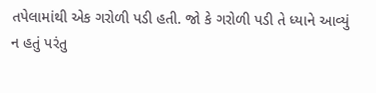તપેલામાંથી એક ગરોળી પડી હતી. જો કે ગરોળી પડી તે ધ્યાને આવ્યું
ન હતું પરંતુ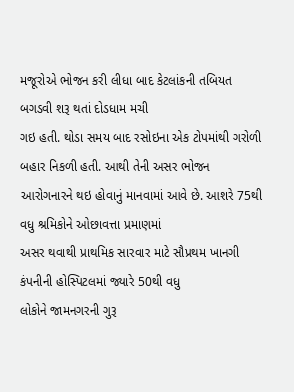મજૂરોએ ભોજન કરી લીધા બાદ કેટલાંકની તબિયત બગડવી શરૂ થતાં દોડધામ મચી
ગઇ હતી. થોડા સમય બાદ રસોઇના એક ટોપમાંથી ગરોળી બહાર નિકળી હતી. આથી તેની અસર ભોજન
આરોગનારને થઇ હોવાનું માનવામાં આવે છે. આશરે 75થી વધુ શ્રમિકોને ઓછાવત્તા પ્રમાણમાં
અસર થવાથી પ્રાથમિક સારવાર માટે સૌપ્રથમ ખાનગી કંપનીની હોસ્પિટલમાં જ્યારે 50થી વધુ
લોકોને જામનગરની ગુરૂ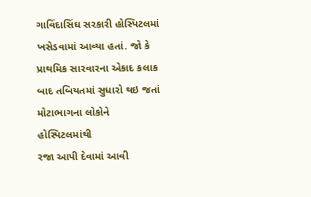ગાવિંદાસિંઘ સરકારી હોસ્પિટલમાં ખસેડવામાં આવ્યા હતાં. જો કે
પ્રાથમિક સારવારના એકાદ કલાક બાદ તબિયતમાં સુધારો થઇ જતાં મોટાભાગના લોકોને હોસ્પિટલમાંથી
રજા આપી દેવામાં આવી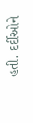હતી. દર્દીઓને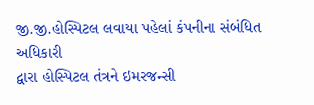જી.જી.હોસ્પિટલ લવાયા પહેલાં કંપનીના સંબંધિત અધિકારી
દ્વારા હોસ્પિટલ તંત્રને ઇમરજન્સી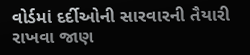વોર્ડમાં દર્દીઓની સારવારની તૈયારી રાખવા જાણ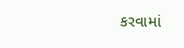કરવામાં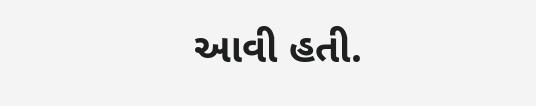આવી હતી.